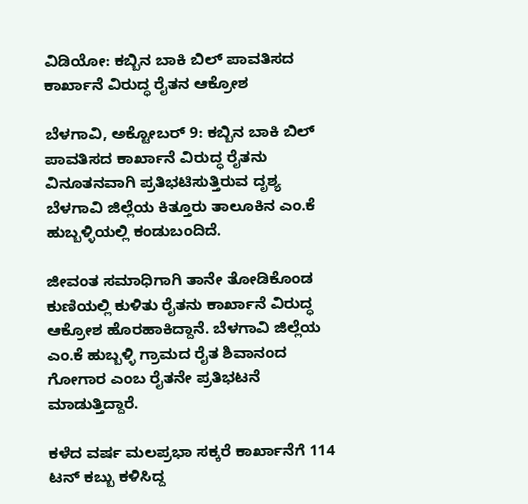ವಿಡಿಯೋ: ಕಬ್ಬಿನ ಬಾಕಿ ಬಿಲ್ ಪಾವತಿಸದ ಕಾರ್ಖಾನೆ ವಿರುದ್ಧ ರೈತನ ಆಕ್ರೋಶ

ಬೆಳಗಾವಿ, ಅಕ್ಟೋಬರ್ 9: ಕಬ್ಬಿನ ಬಾಕಿ ಬಿಲ್ ಪಾವತಿಸದ ಕಾರ್ಖಾನೆ ವಿರುದ್ಧ ರೈತನು ವಿನೂತನವಾಗಿ ಪ್ರತಿಭಟಿಸುತ್ತಿರುವ ದೃಶ್ಯ ಬೆಳಗಾವಿ ‌ಜಿಲ್ಲೆಯ ಕಿತ್ತೂರು ‌ತಾಲೂಕಿನ ಎಂ.ಕೆ ಹುಬ್ಬಳ್ಳಿಯಲ್ಲಿ ಕಂಡುಬಂದಿದೆ.

ಜೀವಂತ ಸಮಾಧಿಗಾಗಿ ತಾನೇ ತೋಡಿಕೊಂಡ ಕುಣಿಯಲ್ಲಿ ಕುಳಿತು ರೈತನು ಕಾರ್ಖಾನೆ ವಿರುದ್ಧ ಆಕ್ರೋಶ ಹೊರಹಾಕಿದ್ದಾನೆ. ಬೆಳಗಾವಿ ಜಿಲ್ಲೆಯ ಎಂ.ಕೆ ಹುಬ್ಬಳ್ಳಿ ಗ್ರಾಮದ ರೈತ ಶಿವಾನಂದ ಗೋಗಾರ ಎಂಬ ರೈತನೇ ಪ್ರತಿಭಟನೆ ಮಾಡುತ್ತಿದ್ದಾರೆ.

ಕಳೆದ ವರ್ಷ ಮಲಪ್ರಭಾ ಸಕ್ಕರೆ ಕಾರ್ಖಾನೆಗೆ 114 ಟನ್ ಕಬ್ಬು ಕಳಿಸಿದ್ದ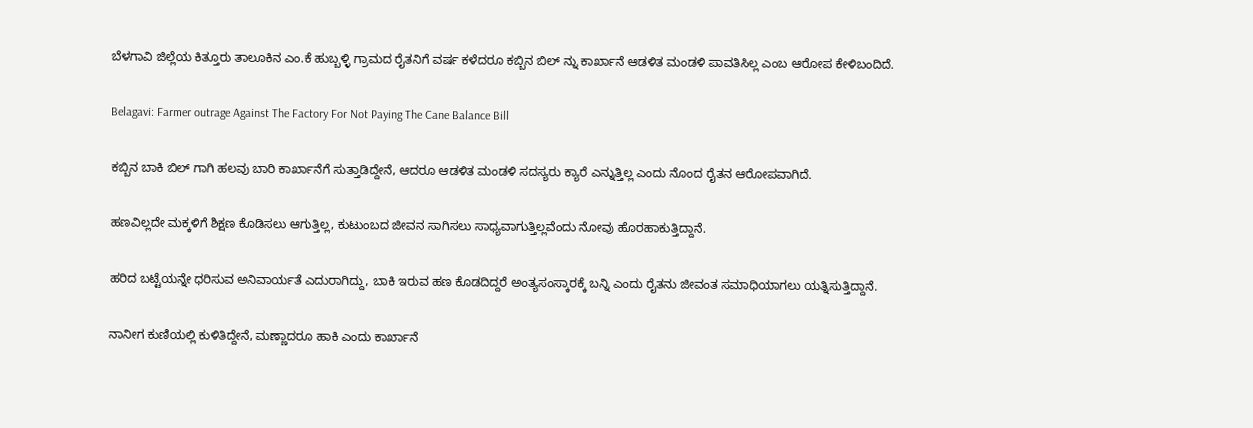ಬೆಳಗಾವಿ ‌ಜಿಲ್ಲೆಯ ಕಿತ್ತೂರು ‌ತಾಲೂಕಿನ ಎಂ.ಕೆ ಹುಬ್ಬಳ್ಳಿ ಗ್ರಾಮದ ರೈತನಿಗೆ ವರ್ಷ ಕಳೆದರೂ ಕಬ್ಬಿನ ಬಿಲ್ ನ್ನು ಕಾರ್ಖಾನೆ ಆಡಳಿತ ಮಂಡಳಿ ಪಾವತಿಸಿಲ್ಲ ಎಂಬ ಆರೋಪ ಕೇಳಿಬಂದಿದೆ.

Belagavi: Farmer outrage Against The Factory For Not Paying The Cane Balance Bill

ಕಬ್ಬಿನ ಬಾಕಿ ಬಿಲ್ ಗಾಗಿ ಹಲವು ಬಾರಿ ಕಾರ್ಖಾನೆಗೆ ಸುತ್ತಾಡಿದ್ದೇನೆ, ಆದರೂ ಆಡಳಿತ ಮಂಡಳಿ ಸದಸ್ಯರು ಕ್ಯಾರೆ ಎನ್ನುತ್ತಿಲ್ಲ ಎಂದು ನೊಂದ ರೈತನ ಆರೋಪವಾಗಿದೆ.

ಹಣವಿಲ್ಲದೇ ಮಕ್ಕಳಿಗೆ ಶಿಕ್ಷಣ ಕೊಡಿಸಲು ಆಗುತ್ತಿಲ್ಲ, ಕುಟುಂಬದ ಜೀವನ ಸಾಗಿಸಲು ಸಾಧ್ಯವಾಗುತ್ತಿಲ್ಲವೆಂದು ನೋವು ಹೊರಹಾಕುತ್ತಿದ್ದಾನೆ.

ಹರಿದ ಬಟ್ಟೆಯನ್ನೇ ಧರಿಸುವ ಅನಿವಾರ್ಯತೆ ಎದುರಾಗಿದ್ದು, ಬಾಕಿ ಇರುವ ಹಣ ಕೊಡದಿದ್ದರೆ ಅಂತ್ಯಸಂಸ್ಕಾರಕ್ಕೆ ಬನ್ನಿ ಎಂದು ರೈತನು ಜೀವಂತ ಸಮಾಧಿಯಾಗಲು ಯತ್ನಿಸುತ್ತಿದ್ದಾನೆ.

ನಾನೀಗ ಕುಣಿಯಲ್ಲಿ ಕುಳಿತಿದ್ದೇನೆ, ಮಣ್ಣಾದರೂ ಹಾಕಿ ಎಂದು ಕಾರ್ಖಾನೆ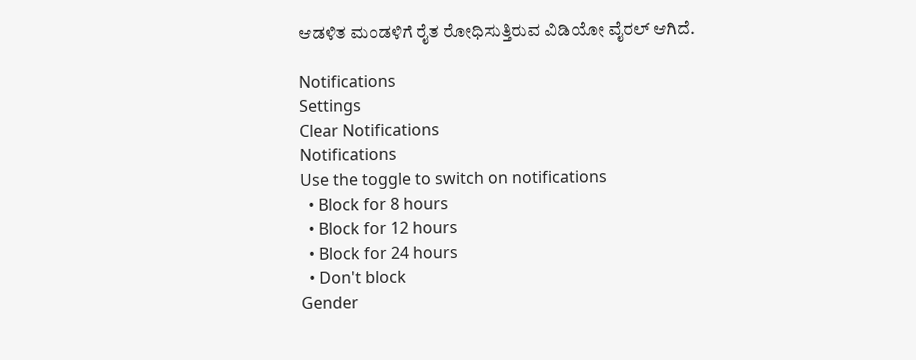ಆಡಳಿತ ಮಂಡಳಿಗೆ ರೈತ ರೋಧಿಸುತ್ತಿರುವ ವಿಡಿಯೋ ವೈರಲ್ ಆಗಿದೆ.

Notifications
Settings
Clear Notifications
Notifications
Use the toggle to switch on notifications
  • Block for 8 hours
  • Block for 12 hours
  • Block for 24 hours
  • Don't block
Gender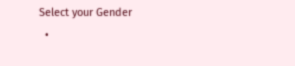Select your Gender
  •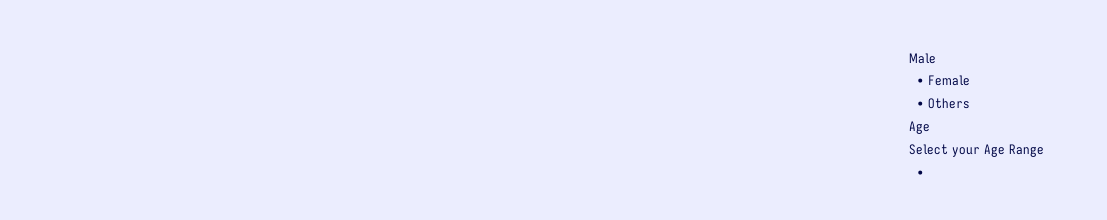Male
  • Female
  • Others
Age
Select your Age Range
  •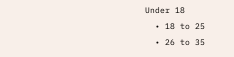Under 18
  • 18 to 25
  • 26 to 35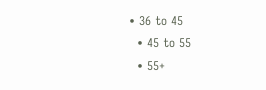• 36 to 45
  • 45 to 55
  • 55+